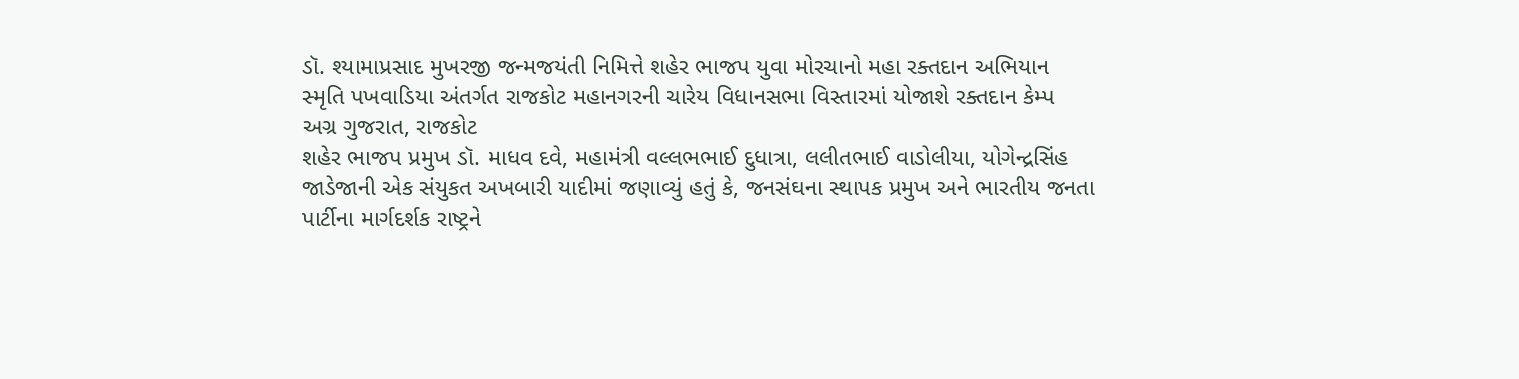ડૉ. શ્યામાપ્રસાદ મુખરજી જન્મજયંતી નિમિત્તે શહેર ભાજપ યુવા મોરચાનો મહા રક્તદાન અભિયાન
સ્મૃતિ પખવાડિયા અંતર્ગત રાજકોટ મહાનગરની ચારેય વિધાનસભા વિસ્તારમાં યોજાશે રક્તદાન કેમ્પ
અગ્ર ગુજરાત, રાજકોટ
શહેર ભાજપ પ્રમુખ ડૉ. માધવ દવે, મહામંત્રી વલ્લભભાઈ દુધાત્રા, લલીતભાઈ વાડોલીયા, યોગેન્દ્રસિંહ જાડેજાની એક સંયુકત અખબારી યાદીમાં જણાવ્યું હતું કે, જનસંઘના સ્થાપક પ્રમુખ અને ભારતીય જનતા પાર્ટીના માર્ગદર્શક રાષ્ટ્રને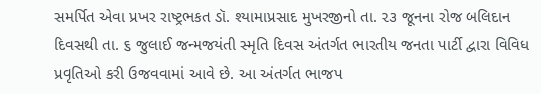સમર્પિત એવા પ્રખર રાષ્ટ્રભકત ડૉ. શ્યામાપ્રસાદ મુખરજીનો તા. ૨૩ જૂનના રોજ બલિદાન દિવસથી તા. ૬ જુલાઈ જન્મજયંતી સ્મૃતિ દિવસ અંતર્ગત ભારતીય જનતા પાર્ટી દ્વારા વિવિધ પ્રવૃતિઓ કરી ઉજવવામાં આવે છે. આ અંતર્ગત ભાજપ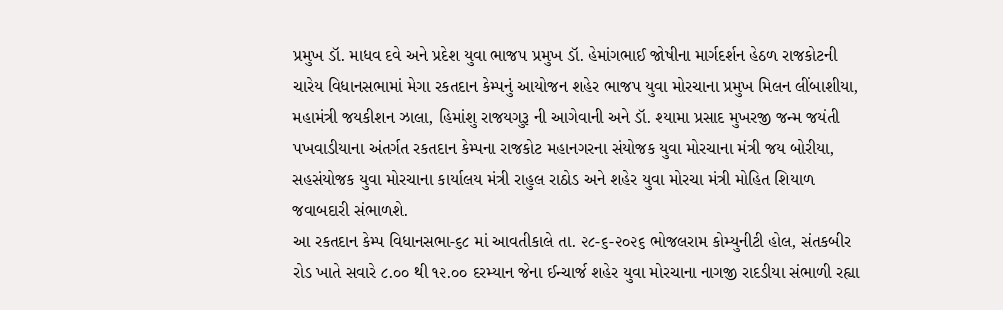પ્રમુખ ડૉ. માધવ દવે અને પ્રદેશ યુવા ભાજપ પ્રમુખ ડૉ. હેમાંગભાઈ જોષીના માર્ગદર્શન હેઠળ રાજકોટની ચારેય વિધાનસભામાં મેગા રકતદાન કેમ્પનું આયોજન શહેર ભાજપ યુવા મોરચાના પ્રમુખ મિલન લીંબાશીયા, મહામંત્રી જયકીશન ઝાલા, હિમાંશુ રાજયગુરૂ ની આગેવાની અને ડૉ. શ્યામા પ્રસાદ મુખરજી જન્મ જયંતી પખવાડીયાના અંતર્ગત રકતદાન કેમ્પના રાજકોટ મહાનગરના સંયોજક યુવા મોરચાના મંત્રી જય બોરીયા, સહસંયોજક યુવા મોરચાના કાર્યાલય મંત્રી રાહુલ રાઠોડ અને શહેર યુવા મોરચા મંત્રી મોહિત શિયાળ જવાબદારી સંભાળશે.
આ રકતદાન કેમ્પ વિધાનસભા-૬૮ માં આવતીકાલે તા. ૨૮-૬-૨૦૨૬ ભોજલરામ કોમ્યુનીટી હોલ, સંતકબીર રોડ ખાતે સવારે ૮.૦૦ થી ૧૨.૦૦ દરમ્યાન જેના ઈન્ચાર્જ શહેર યુવા મોરચાના નાગજી રાદડીયા સંભાળી રહ્યા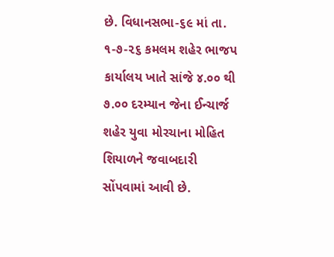છે. વિધાનસભા-૬૯ માં તા. ૧-૭-૨૬ કમલમ શહેર ભાજપ કાર્યાલય ખાતે સાંજે ૪.૦૦ થી ૭.૦૦ દરમ્યાન જેના ઈન્ચાર્જ શહેર યુવા મોરચાના મોહિત શિયાળને જવાબદારી સોંપવામાં આવી છે.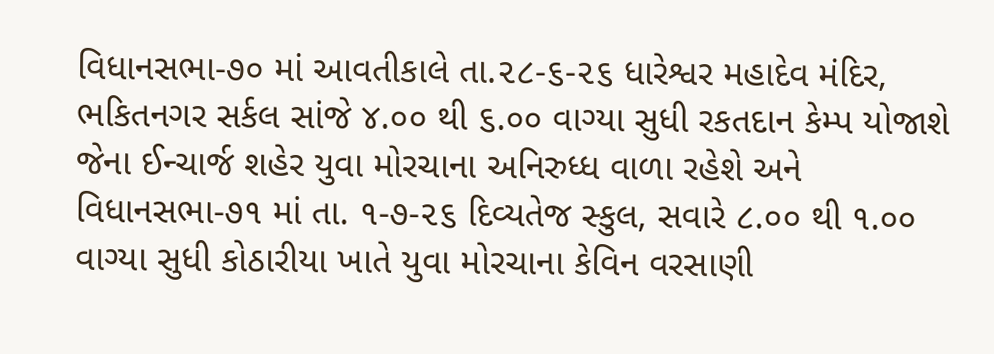વિધાનસભા-૭૦ માં આવતીકાલે તા.૨૮-૬-૨૬ ધારેશ્વર મહાદેવ મંદિર, ભકિતનગર સર્કલ સાંજે ૪.૦૦ થી ૬.૦૦ વાગ્યા સુધી રકતદાન કેમ્પ યોજાશે જેના ઈન્ચાર્જ શહેર યુવા મોરચાના અનિરુધ્ધ વાળા રહેશે અને વિધાનસભા-૭૧ માં તા. ૧-૭-૨૬ દિવ્યતેજ સ્કુલ, સવારે ૮.૦૦ થી ૧.૦૦ વાગ્યા સુધી કોઠારીયા ખાતે યુવા મોરચાના કેવિન વરસાણી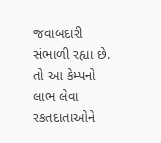જવાબદારી સંભાળી રહ્યા છે. તો આ કેમ્પનો લાભ લેવા રકતદાતાઓને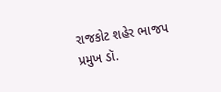રાજકોટ શહેર ભાજપ પ્રમુખ ડૉ.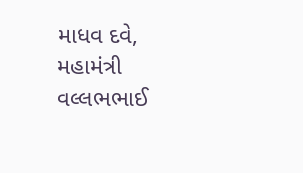માધવ દવે, મહામંત્રી વલ્લભભાઈ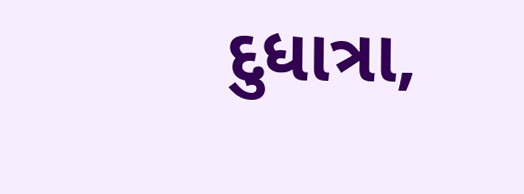દુધાત્રા,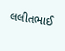લલીતભાઈ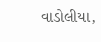વાડોલીયા,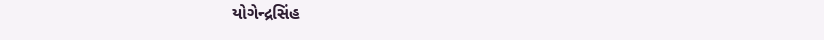યોગેન્દ્રસિંહ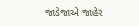જાડેજાએ જાહેર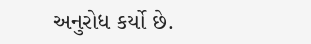અનુરોધ કર્યો છે.